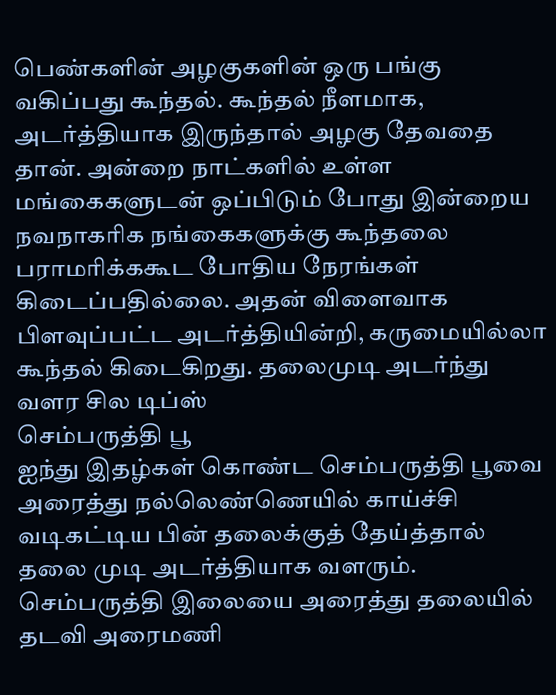பெண்களின் அழகுகளின் ஒரு பங்கு வகிப்பது கூந்தல். கூந்தல் நீளமாக, அடர்த்தியாக இருந்தால் அழகு தேவதை தான். அன்றை நாட்களில் உள்ள மங்கைகளுடன் ஒப்பிடும் போது இன்றைய நவநாகரிக நங்கைகளுக்கு கூந்தலை பராமரிக்ககூட போதிய நேரங்கள் கிடைப்பதில்லை. அதன் விளைவாக பிளவுப்பட்ட அடர்த்தியின்றி, கருமையில்லா கூந்தல் கிடைகிறது. தலைமுடி அடர்ந்து வளர சில டிப்ஸ்
செம்பருத்தி பூ
ஐந்து இதழ்கள் கொண்ட செம்பருத்தி பூவை அரைத்து நல்லெண்ணெயில் காய்ச்சி வடிகட்டிய பின் தலைக்குத் தேய்த்தால் தலை முடி அடர்த்தியாக வளரும். செம்பருத்தி இலையை அரைத்து தலையில் தடவி அரைமணி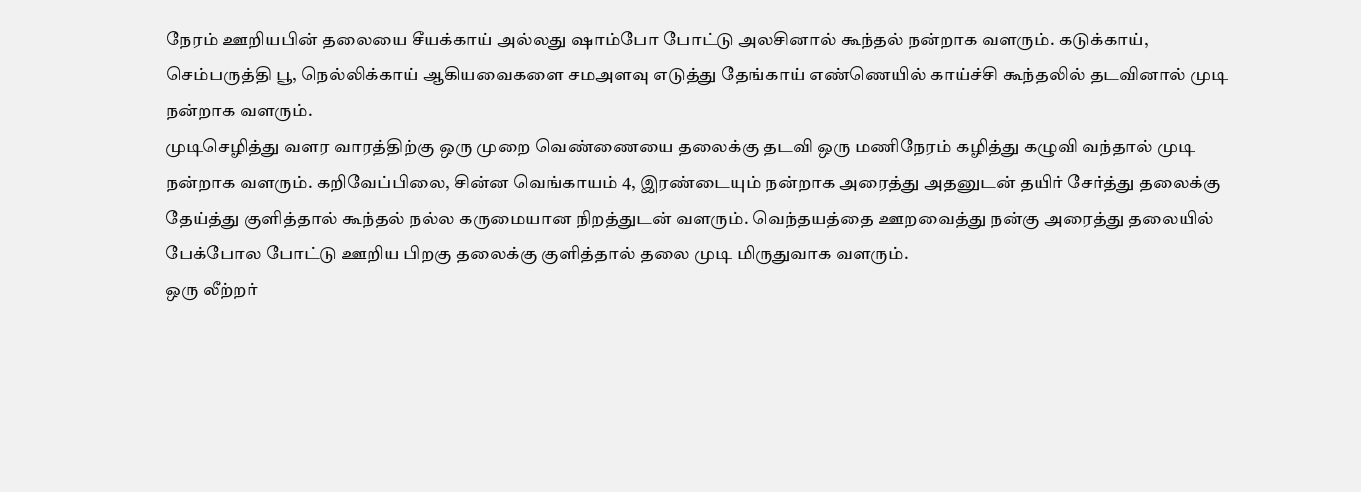நேரம் ஊறியபின் தலையை சீயக்காய் அல்லது ஷாம்போ போட்டு அலசினால் கூந்தல் நன்றாக வளரும். கடுக்காய், செம்பருத்தி பூ, நெல்லிக்காய் ஆகியவைகளை சமஅளவு எடுத்து தேங்காய் எண்ணெயில் காய்ச்சி கூந்தலில் தடவினால் முடி நன்றாக வளரும்.
முடிசெழித்து வளர வாரத்திற்கு ஒரு முறை வெண்ணையை தலைக்கு தடவி ஒரு மணிநேரம் கழித்து கழுவி வந்தால் முடி நன்றாக வளரும். கறிவேப்பிலை, சின்ன வெங்காயம் 4, இரண்டையும் நன்றாக அரைத்து அதனுடன் தயிர் சேர்த்து தலைக்கு தேய்த்து குளித்தால் கூந்தல் நல்ல கருமையான நிறத்துடன் வளரும். வெந்தயத்தை ஊறவைத்து நன்கு அரைத்து தலையில் பேக்போல போட்டு ஊறிய பிறகு தலைக்கு குளித்தால் தலை முடி மிருதுவாக வளரும்.
ஒரு லீற்றர்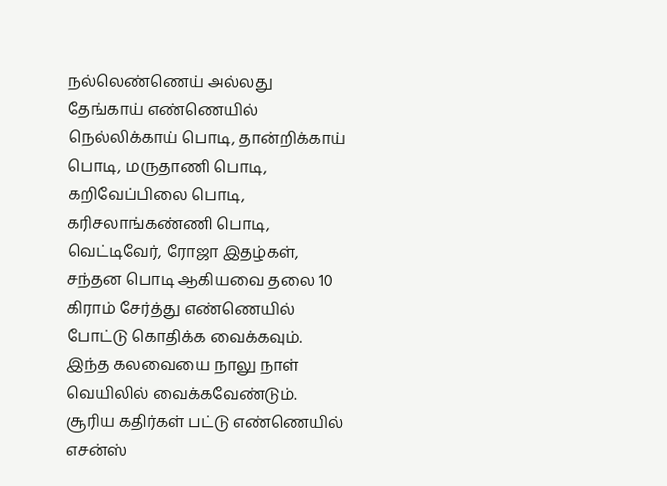நல்லெண்ணெய் அல்லது தேங்காய் எண்ணெயில் நெல்லிக்காய் பொடி, தான்றிக்காய் பொடி, மருதாணி பொடி, கறிவேப்பிலை பொடி, கரிசலாங்கண்ணி பொடி, வெட்டிவேர், ரோஜா இதழ்கள், சந்தன பொடி ஆகியவை தலை 10 கிராம் சேர்த்து எண்ணெயில் போட்டு கொதிக்க வைக்கவும். இந்த கலவையை நாலு நாள் வெயிலில் வைக்கவேண்டும். சூரிய கதிர்கள் பட்டு எண்ணெயில் எசன்ஸ்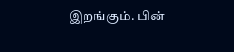இறங்கும். பின்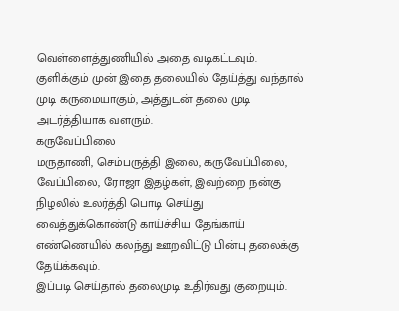வெள்ளைத்துணியில் அதை வடிகட்டவும். குளிக்கும் முன் இதை தலையில் தேய்த்து வந்தால் முடி கருமையாகும், அத்துடன் தலை முடி அடர்த்தியாக வளரும்.
கருவேப்பிலை
மருதாணி, செம்பருத்தி இலை, கருவேப்பிலை, வேப்பிலை, ரோஜா இதழ்கள், இவற்றை நன்கு நிழலில் உலர்த்தி பொடி செய்து வைத்துக்கொண்டு காய்ச்சிய தேங்காய் எண்ணெயில் கலந்து ஊறவிட்டு பின்பு தலைக்கு தேய்க்கவும்.
இப்படி செய்தால் தலைமுடி உதிர்வது குறையும்.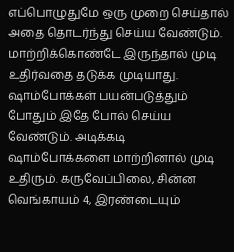எப்பொழுதுமே ஒரு முறை செய்தால் அதை தொடர்ந்து செய்ய வேண்டும். மாற்றிக்கொண்டே இருந்தால் முடி உதிர்வதை தடுக்க முடியாது. ஷாம்போக்கள் பயன்படுத்தும் போதும் இதே போல் செய்ய வேண்டும். அடிக்கடி ஷாம்போக்களை மாற்றினால் முடி உதிரும். கருவேப்பிலை, சின்ன வெங்காயம் 4, இரண்டையும்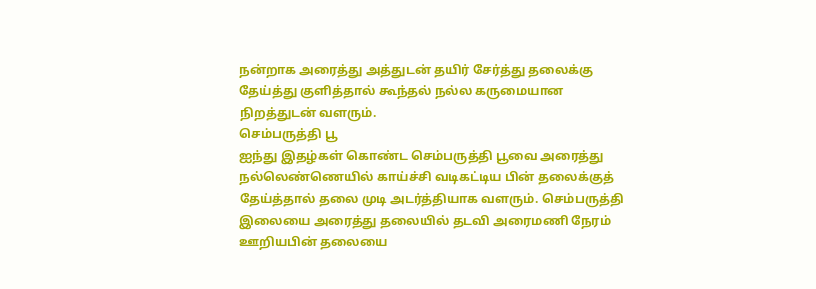நன்றாக அரைத்து அத்துடன் தயிர் சேர்த்து தலைக்கு தேய்த்து குளித்தால் கூந்தல் நல்ல கருமையான நிறத்துடன் வளரும்.
செம்பருத்தி பூ
ஐந்து இதழ்கள் கொண்ட செம்பருத்தி பூவை அரைத்து நல்லெண்ணெயில் காய்ச்சி வடிகட்டிய பின் தலைக்குத் தேய்த்தால் தலை முடி அடர்த்தியாக வளரும். செம்பருத்தி இலையை அரைத்து தலையில் தடவி அரைமணி நேரம் ஊறியபின் தலையை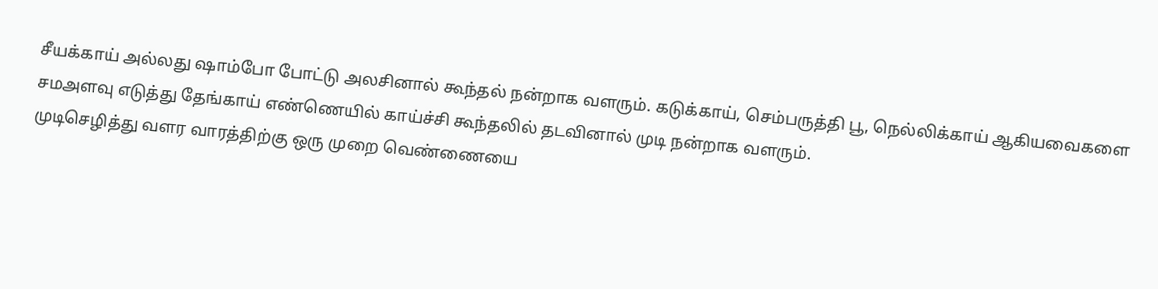சீயக்காய் அல்லது ஷாம்போ போட்டு அலசினால் கூந்தல் நன்றாக வளரும். கடுக்காய், செம்பருத்தி பூ, நெல்லிக்காய் ஆகியவைகளை சமஅளவு எடுத்து தேங்காய் எண்ணெயில் காய்ச்சி கூந்தலில் தடவினால் முடி நன்றாக வளரும்.
முடிசெழித்து வளர வாரத்திற்கு ஒரு முறை வெண்ணையை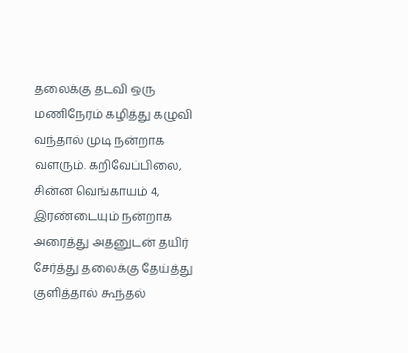தலைக்கு தடவி ஒரு மணிநேரம் கழித்து கழுவி வந்தால் முடி நன்றாக வளரும். கறிவேப்பிலை, சின்ன வெங்காயம் 4, இரண்டையும் நன்றாக அரைத்து அதனுடன் தயிர் சேர்த்து தலைக்கு தேய்த்து குளித்தால் கூந்தல்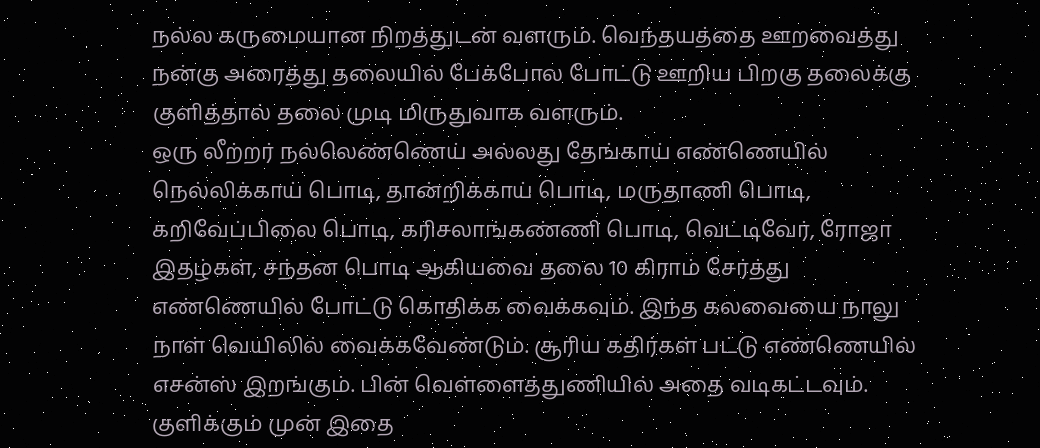நல்ல கருமையான நிறத்துடன் வளரும். வெந்தயத்தை ஊறவைத்து நன்கு அரைத்து தலையில் பேக்போல போட்டு ஊறிய பிறகு தலைக்கு குளித்தால் தலை முடி மிருதுவாக வளரும்.
ஒரு லீற்றர் நல்லெண்ணெய் அல்லது தேங்காய் எண்ணெயில் நெல்லிக்காய் பொடி, தான்றிக்காய் பொடி, மருதாணி பொடி, கறிவேப்பிலை பொடி, கரிசலாங்கண்ணி பொடி, வெட்டிவேர், ரோஜா இதழ்கள், சந்தன பொடி ஆகியவை தலை 10 கிராம் சேர்த்து எண்ணெயில் போட்டு கொதிக்க வைக்கவும். இந்த கலவையை நாலு நாள் வெயிலில் வைக்கவேண்டும். சூரிய கதிர்கள் பட்டு எண்ணெயில் எசன்ஸ் இறங்கும். பின் வெள்ளைத்துணியில் அதை வடிகட்டவும். குளிக்கும் முன் இதை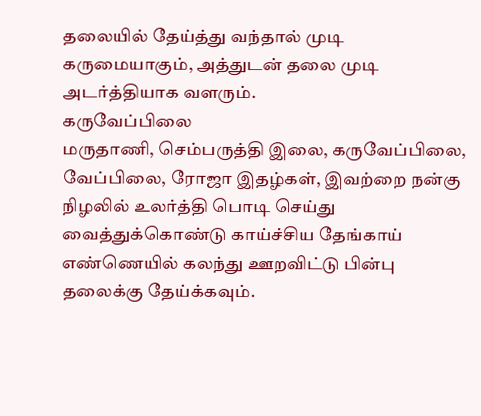தலையில் தேய்த்து வந்தால் முடி கருமையாகும், அத்துடன் தலை முடி அடர்த்தியாக வளரும்.
கருவேப்பிலை
மருதாணி, செம்பருத்தி இலை, கருவேப்பிலை, வேப்பிலை, ரோஜா இதழ்கள், இவற்றை நன்கு நிழலில் உலர்த்தி பொடி செய்து வைத்துக்கொண்டு காய்ச்சிய தேங்காய் எண்ணெயில் கலந்து ஊறவிட்டு பின்பு தலைக்கு தேய்க்கவும்.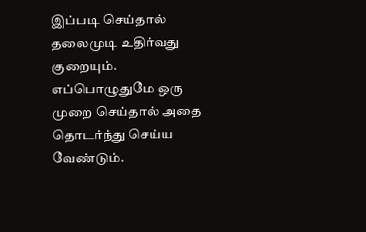இப்படி செய்தால் தலைமுடி உதிர்வது குறையும். எப்பொழுதுமே ஒரு முறை செய்தால் அதை தொடர்ந்து செய்ய வேண்டும்.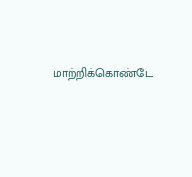மாற்றிக்கொண்டே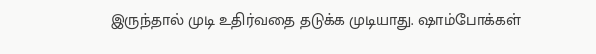இருந்தால் முடி உதிர்வதை தடுக்க முடியாது. ஷாம்போக்கள்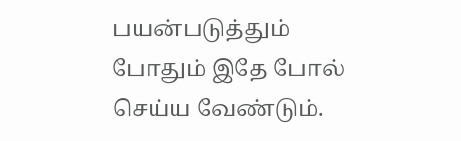பயன்படுத்தும் போதும் இதே போல் செய்ய வேண்டும்.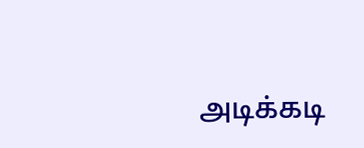அடிக்கடி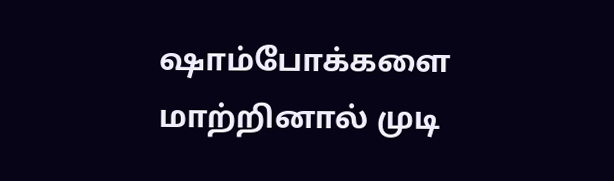ஷாம்போக்களை மாற்றினால் முடி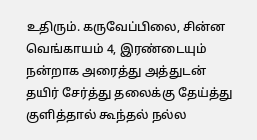உதிரும். கருவேப்பிலை, சின்ன வெங்காயம் 4, இரண்டையும் நன்றாக அரைத்து அத்துடன் தயிர் சேர்த்து தலைக்கு தேய்த்து குளித்தால் கூந்தல் நல்ல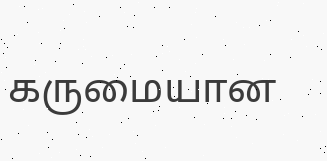கருமையான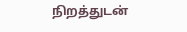நிறத்துடன்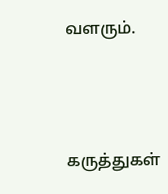வளரும்.



கருத்துகள்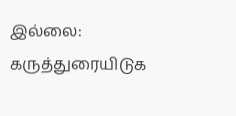இல்லை:
கருத்துரையிடுக